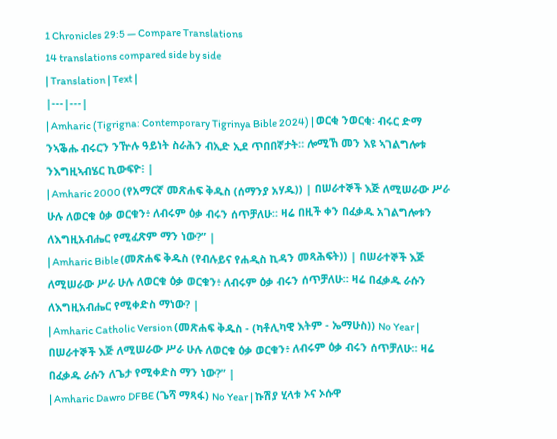1 Chronicles 29:5 — Compare Translations
14 translations compared side by side
| Translation | Text |
|---|---|
| Amharic (Tigrigna: Contemporary Tigrinya Bible 2024) | ወርቂ ንወርቂ፡ ብሩር ድማ ንኣቕሑ ብሩርን ንዅሉ ዓይነት ስራሕን ብኢድ ኢደ ጥበበኛታት። ሎሚኸ መን እዩ ኣገልግሎቱ ንእግዚኣብሄር ኪውፍዮ፧ |
| Amharic 2000 (የአማርኛ መጽሐፍ ቅዱስ (ሰማንያ አሃዱ)) | በሠራተኞች እጅ ለሚሠራው ሥራ ሁሉ ለወርቁ ዕቃ ወርቁን፥ ለብሩም ዕቃ ብሩን ሰጥቻለሁ። ዛሬ በዚች ቀን በፈቃዱ አገልግሎቱን ለእግዚአብሔር የሚፈጽም ማን ነው?” |
| Amharic Bible (መጽሐፍ ቅዱስ (የብሉይና የሐዲስ ኪዳን መጻሕፍት)) | በሠራተኞች እጅ ለሚሠራው ሥራ ሁሉ ለወርቁ ዕቃ ወርቁን፥ ለብሩም ዕቃ ብሩን ሰጥቻለሁ። ዛሬ በፈቃዱ ራሱን ለእግዚአብሔር የሚቀድስ ማነው? |
| Amharic Catholic Version (መጽሐፍ ቅዱስ - (ካቶሊካዊ እትም - ኤማሁስ)) No Year | በሠራተኞች እጅ ለሚሠራው ሥራ ሁሉ ለወርቁ ዕቃ ወርቁን፥ ለብሩም ዕቃ ብሩን ሰጥቻለሁ። ዛሬ በፈቃዱ ራሱን ለጌታ የሚቀድስ ማን ነው?” |
| Amharic Dawro DFBE (ጌሻ ማጻፋ) No Year | ኩሽያ ሂላቱ ኦና ኦሱዋ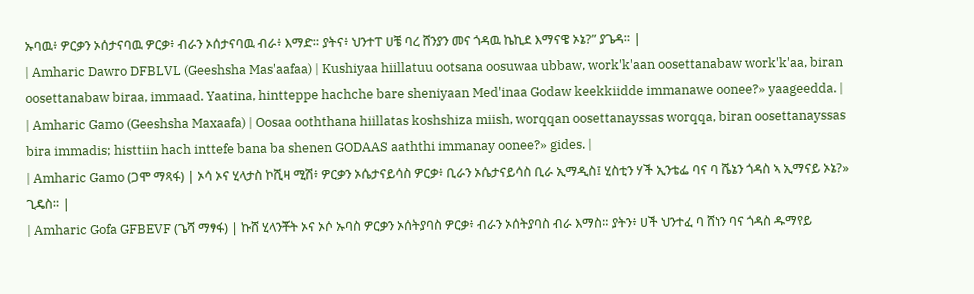ኡባዉ፥ ዎርቃን ኦሰታናባዉ ዎርቃ፥ ብራን ኦሰታናባዉ ብራ፥ እማድ። ያትና፥ ህንተፐ ሀቼ ባረ ሸንያን መና ጎዳዉ ኬኪደ እማናዌ ኦኔ?” ያጌዳ። |
| Amharic Dawro DFBLVL (Geeshsha Mas'aafaa) | Kushiyaa hiillatuu ootsana oosuwaa ubbaw, work'k'aan oosettanabaw work'k'aa, biran oosettanabaw biraa, immaad. Yaatina, hintteppe hachche bare sheniyaan Med'inaa Godaw keekkiidde immanawe oonee?» yaageedda. |
| Amharic Gamo (Geeshsha Maxaafa) | Oosaa ooththana hiillatas koshshiza miish, worqqan oosettanayssas worqqa, biran oosettanayssas bira immadis; histtiin hach inttefe bana ba shenen GODAAS aaththi immanay oonee?» gides. |
| Amharic Gamo (ጋሞ ማጻፋ) | ኦሳ ኦና ሂላታስ ኮሺዛ ሚሽ፥ ዎርቃን ኦሴታናይሳስ ዎርቃ፥ ቢራን ኦሴታናይሳስ ቢራ ኢማዲስ፤ ሂስቲን ሃች ኢንቴፌ ባና ባ ሼኔን ጎዳስ ኣ ኢማናይ ኦኔ?» ጊዴስ። |
| Amharic Gofa GFBEVF (ጌሻ ማፃፋ) | ኩሸ ሂላንቾት ኦና ኦሶ ኡባስ ዎርቃን ኦሰትያባስ ዎርቃ፥ ብራን ኦሰትያባስ ብራ እማስ። ያትን፥ ሀች ህንተፈ ባ ሸነን ባና ጎዳስ ዱማየይ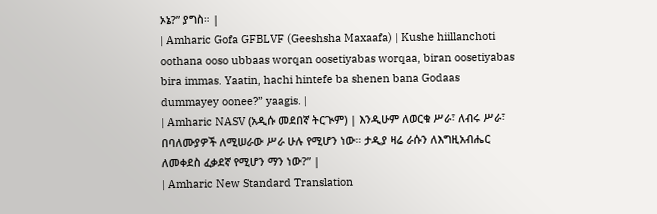ኦኔ?” ያግስ። |
| Amharic Gofa GFBLVF (Geeshsha Maxaafa) | Kushe hiillanchoti oothana ooso ubbaas worqan oosetiyabas worqaa, biran oosetiyabas bira immas. Yaatin, hachi hintefe ba shenen bana Godaas dummayey oonee?” yaagis. |
| Amharic NASV (አዲሱ መደበኛ ትርጒም) | እንዲሁም ለወርቁ ሥራ፣ ለብሩ ሥራ፣ በባለሙያዎች ለሚሠራው ሥራ ሁሉ የሚሆን ነው። ታዲያ ዛሬ ራሱን ለእግዚአብሔር ለመቀደስ ፈቃደኛ የሚሆን ማን ነው?” |
| Amharic New Standard Translation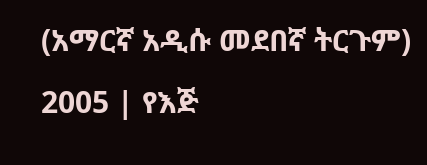(አማርኛ አዲሱ መደበኛ ትርጉም) 2005 | የእጅ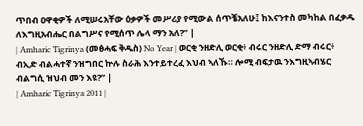ጥበብ ዐዋቂዎች ለሚሠሩአቸው ዕቃዎች መሥሪያ የሚውል ሰጥቼአለሁ፤ ከእናንተስ መካከል በፈቃዱ ለእግዚአብሔር በልግሥና የሚሰጥ ሌላ ማን አለ?” |
| Amharic Tigrinya (መፅሓፍ ቅዱስ) No Year | ወርቂ ንዘድሊ ወርቂ፥ ብሩር ንዘድሊ ድማ ብሩር፥ ብኢድ ብልሓተኛ ንዝግበር ኵሉ ስራሕ እንተይተረፈ እህብ ኣለኹ። ሎሚ ብፍታዉ ንእግዚኣብሄር ብልግሲ ዝህብ መን እዩ?” |
| Amharic Tigrinya 2011 |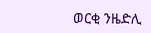ወርቂ ንዜድሊ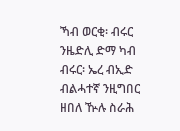ኻብ ወርቂ፡ ብሩር ንዜድሊ ድማ ካብ ብሩር፡ ኤረ ብኢድ ብልሓተኛ ንዚግበር ዘበለ ዂሉ ስራሕ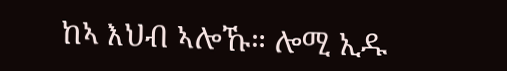ከኣ እህብ ኣሎኹ። ሎሚ ኢዱ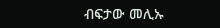ብፍታው መሊኡ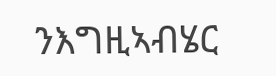ንእግዚኣብሄር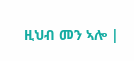ዚህብ መን ኣሎ |